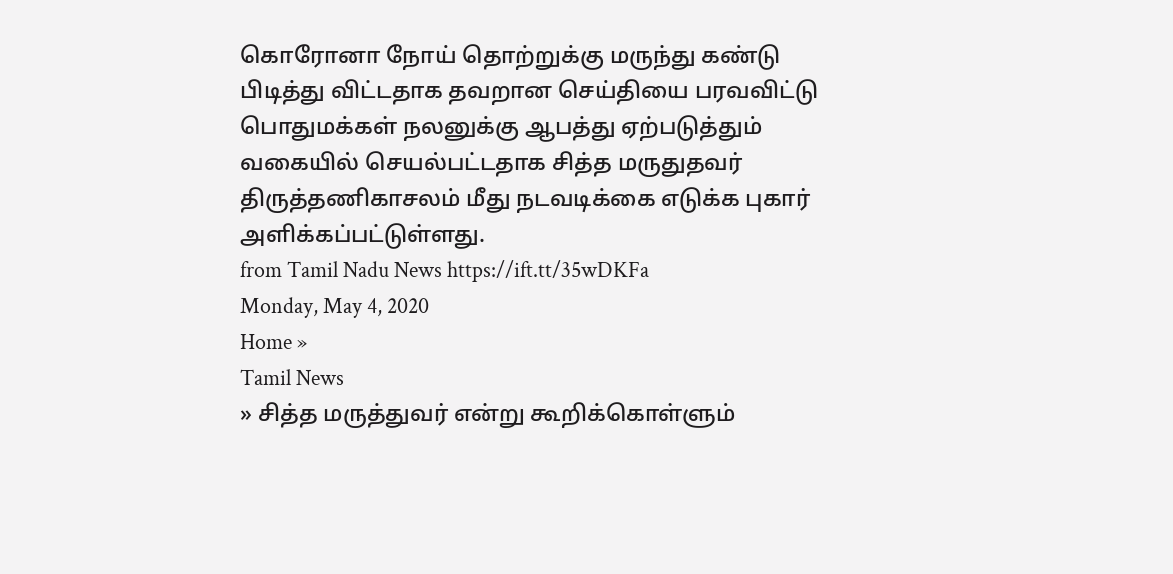கொரோனா நோய் தொற்றுக்கு மருந்து கண்டு பிடித்து விட்டதாக தவறான செய்தியை பரவவிட்டு பொதுமக்கள் நலனுக்கு ஆபத்து ஏற்படுத்தும் வகையில் செயல்பட்டதாக சித்த மருதுதவர் திருத்தணிகாசலம் மீது நடவடிக்கை எடுக்க புகார் அளிக்கப்பட்டுள்ளது.
from Tamil Nadu News https://ift.tt/35wDKFa
Monday, May 4, 2020
Home »
Tamil News
» சித்த மருத்துவர் என்று கூறிக்கொள்ளும்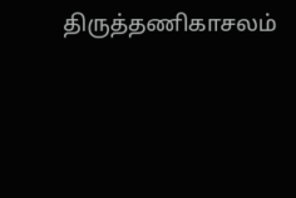திருத்தணிகாசலம்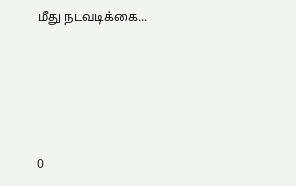மீது நடவடிக்கை...







0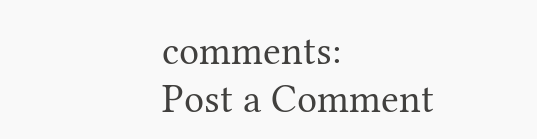comments:
Post a Comment